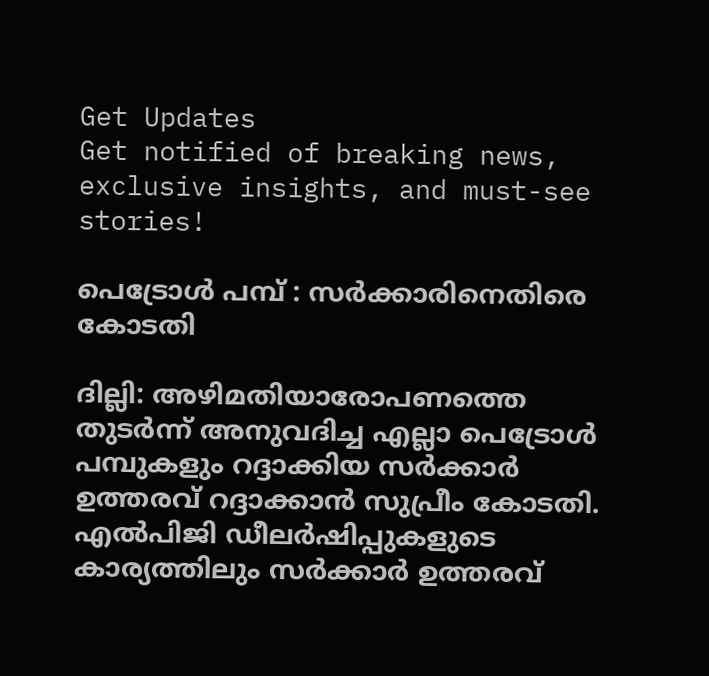Get Updates
Get notified of breaking news, exclusive insights, and must-see stories!

പെട്രോള്‍ പമ്പ് : സര്‍ക്കാരിനെതിരെ കോടതി

ദില്ലി: അഴിമതിയാരോപണത്തെ തുടര്‍ന്ന് അനുവദിച്ച എല്ലാ പെട്രോള്‍ പമ്പുകളും റദ്ദാക്കിയ സര്‍ക്കാര്‍ ഉത്തരവ് റദ്ദാക്കാന്‍ സുപ്രീം കോടതി. എല്‍പിജി ഡീലര്‍ഷിപ്പുകളുടെ കാര്യത്തിലും സര്‍ക്കാര്‍ ഉത്തരവ്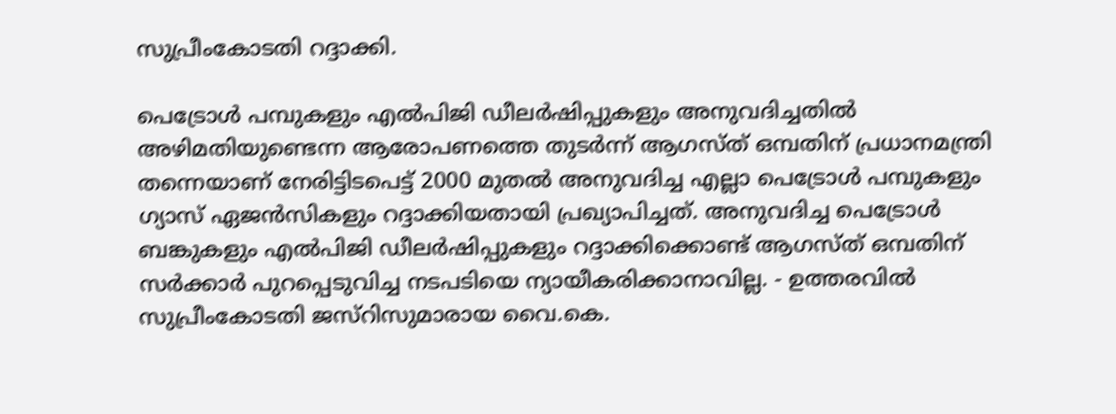സുപ്രീംകോടതി റദ്ദാക്കി.

പെട്രോള്‍ പമ്പുകളും എല്‍പിജി ഡീലര്‍ഷിപ്പുകളും അനുവദിച്ചതില്‍ അഴിമതിയുണ്ടെന്ന ആരോപണത്തെ തുടര്‍ന്ന് ആഗസ്ത് ഒമ്പതിന് പ്രധാനമന്ത്രി തന്നെയാണ് നേരിട്ടിടപെട്ട് 2000 മുതല്‍ അനുവദിച്ച എല്ലാ പെട്രോള്‍ പമ്പുകളും ഗ്യാസ് ഏജന്‍സികളും റദ്ദാക്കിയതായി പ്രഖ്യാപിച്ചത്. അനുവദിച്ച പെട്രോള്‍ ബങ്കുകളും എല്‍പിജി ഡീലര്‍ഷിപ്പുകളും റദ്ദാക്കിക്കൊണ്ട് ആഗസ്ത് ഒമ്പതിന് സര്‍ക്കാര്‍ പുറപ്പെടുവിച്ച നടപടിയെ ന്യായീകരിക്കാനാവില്ല. - ഉത്തരവില്‍ സുപ്രീംകോടതി ജസ്റിസുമാരായ വൈ.കെ.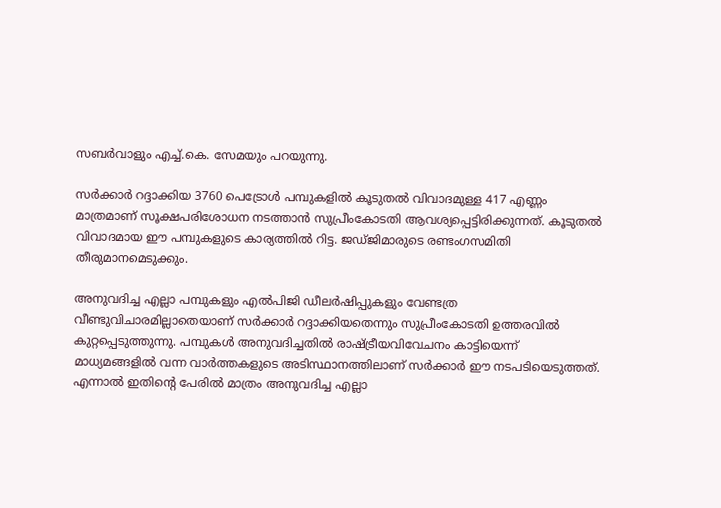സബര്‍വാളും എച്ച്.കെ. സേമയും പറയുന്നു.

സര്‍ക്കാര്‍ റദ്ദാക്കിയ 3760 പെട്രോള്‍ പമ്പുകളില്‍ കൂടുതല്‍ വിവാദമുള്ള 417 എണ്ണം മാത്രമാണ് സൂക്ഷപരിശോധന നടത്താന്‍ സുപ്രീംകോടതി ആവശ്യപ്പെട്ടിരിക്കുന്നത്. കൂടുതല്‍ വിവാദമായ ഈ പമ്പുകളുടെ കാര്യത്തില്‍ റിട്ട. ജഡ്ജിമാരുടെ രണ്ടംഗസമിതി തീരുമാനമെടുക്കും.

അനുവദിച്ച എല്ലാ പമ്പുകളും എല്‍പിജി ഡീലര്‍ഷിപ്പുകളും വേണ്ടത്ര വീണ്ടുവിചാരമില്ലാതെയാണ് സര്‍ക്കാര്‍ റദ്ദാക്കിയതെന്നും സുപ്രീംകോടതി ഉത്തരവില്‍ കുറ്റപ്പെടുത്തുന്നു. പമ്പുകള്‍ അനുവദിച്ചതില്‍ രാഷ്ട്രീയവിവേചനം കാട്ടിയെന്ന് മാധ്യമങ്ങളില്‍ വന്ന വാര്‍ത്തകളുടെ അടിസ്ഥാനത്തിലാണ് സര്‍ക്കാര്‍ ഈ നടപടിയെടുത്തത്. എന്നാല്‍ ഇതിന്റെ പേരില്‍ മാത്രം അനുവദിച്ച എല്ലാ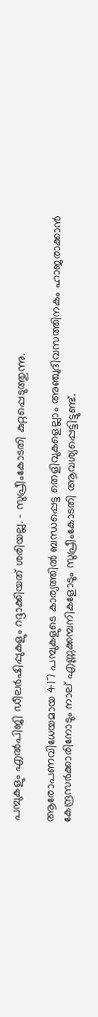പമ്പുകളും എല്‍പിജി ഡീലര്‍ഷിപ്പുകളും റദ്ദാക്കിയത് ശരിയല്ല. - സുപ്രീംകോടതി കുറ്റപ്പെടുത്തുന്നു.

ആരോപണവിധേയമായ 417 പമ്പുകളുടെ കാര്യത്തില്‍ ബന്ധപ്പെട്ട തെളിവുകളെല്ലാം അഞ്ചുദിവസത്തിനകം ഹാജരാക്കാന്‍ കേന്ദ്രസര്‍ക്കാരിനോടും നാല് എണ്ണക്കമ്പനികളോടും സുപ്രീംകോടതി ആവശ്യപ്പെട്ടിട്ടുണ്ട്.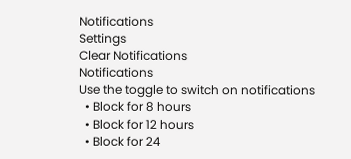Notifications
Settings
Clear Notifications
Notifications
Use the toggle to switch on notifications
  • Block for 8 hours
  • Block for 12 hours
  • Block for 24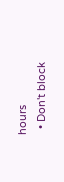hours
  • Don't block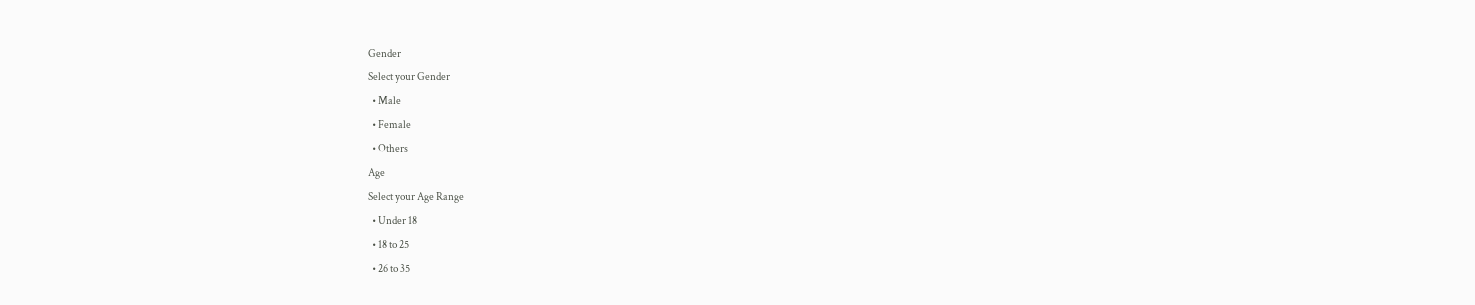Gender
Select your Gender
  • Male
  • Female
  • Others
Age
Select your Age Range
  • Under 18
  • 18 to 25
  • 26 to 35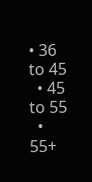• 36 to 45
  • 45 to 55
  • 55+